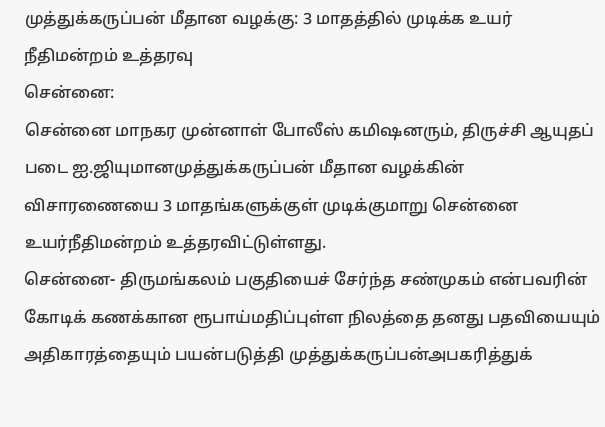முத்துக்கருப்பன் மீதான வழக்கு: 3 மாதத்தில் முடிக்க உயர் நீதிமன்றம் உத்தரவு
சென்னை:
சென்னை மாநகர முன்னாள் போலீஸ் கமிஷனரும், திருச்சி ஆயுதப் படை ஐ.ஜியுமானமுத்துக்கருப்பன் மீதான வழக்கின் விசாரணையை 3 மாதங்களுக்குள் முடிக்குமாறு சென்னை உயர்நீதிமன்றம் உத்தரவிட்டுள்ளது.
சென்னை- திருமங்கலம் பகுதியைச் சேர்ந்த சண்முகம் என்பவரின் கோடிக் கணக்கான ரூபாய்மதிப்புள்ள நிலத்தை தனது பதவியையும் அதிகாரத்தையும் பயன்படுத்தி முத்துக்கருப்பன்அபகரித்துக்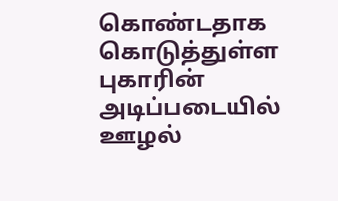கொண்டதாக கொடுத்துள்ள புகாரின் அடிப்படையில் ஊழல்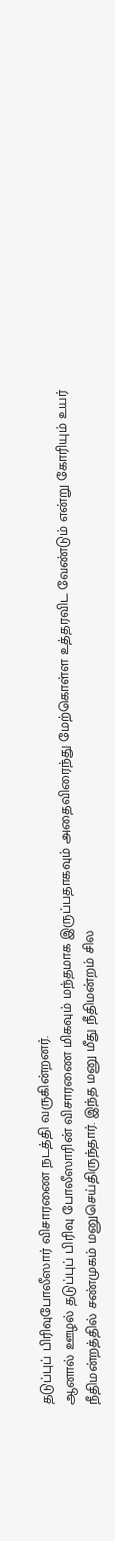தடுப்புப் பிரிவுபோலீஸார் விசாரணை நடத்தி வருகின்றனர்.
ஆனால் ஊழல் தடுப்புப் பிரிவு போலீஸாரின் விசாரணை மிகவும் மந்தமாக இருப்பதாகவும் அதைவிரைந்து மேற்கொள்ள உத்தரவிட வேண்டும் என்று கோரியும் உயர் நீதிமன்றத்தில் சண்முகம் மனுசெய்திருந்தார். இந்த மனு மீது நீதிமன்றம் சில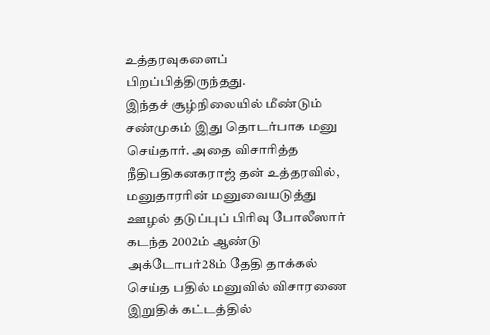உத்தரவுகளைப் பிறப்பித்திருந்தது.
இந்தச் சூழ்நிலையில் மீண்டும் சண்முகம் இது தொடர்பாக மனு செய்தார். அதை விசாரித்த நீதிபதிகனகராஜ் தன் உத்தரவில்,
மனுதாரரின் மனுவையடுத்து ஊழல் தடுப்புப் பிரிவு போலீஸார் கடந்த 2002ம் ஆண்டு அக்டோபர்28ம் தேதி தாக்கல் செய்த பதில் மனுவில் விசாரணை இறுதிக் கட்டத்தில்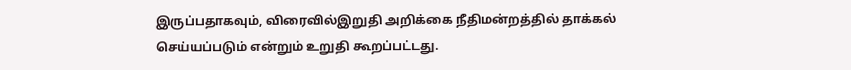இருப்பதாகவும், விரைவில்இறுதி அறிக்கை நீதிமன்றத்தில் தாக்கல் செய்யப்படும் என்றும் உறுதி கூறப்பட்டது.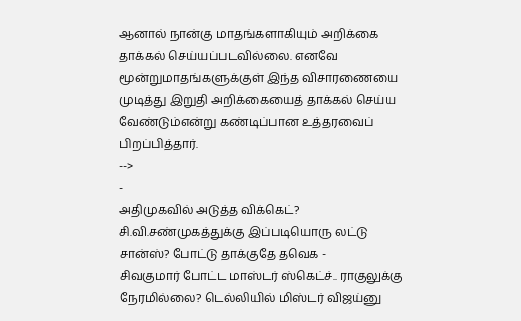ஆனால் நான்கு மாதங்களாகியும் அறிக்கை தாக்கல் செய்யப்படவில்லை. எனவே மூன்றுமாதங்களுக்குள் இந்த விசாரணையை முடித்து இறுதி அறிக்கையைத் தாக்கல் செய்ய வேண்டும்என்று கண்டிப்பான உத்தரவைப் பிறப்பித்தார்.
-->
-
அதிமுகவில் அடுத்த விக்கெட்? சி.வி.சண்முகத்துக்கு இப்படியொரு லட்டு சான்ஸ்? போட்டு தாக்குதே தவெக -
சிவகுமார் போட்ட மாஸ்டர் ஸ்கெட்ச்.. ராகுலுக்கு நேரமில்லை? டெல்லியில் மிஸ்டர் விஜய்னு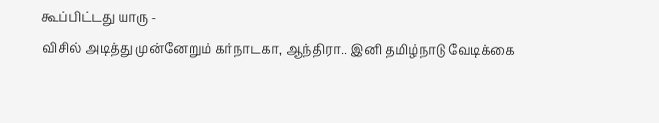கூப்பிட்டது யாரு -
விசில் அடித்து முன்னேறும் கர்நாடகா, ஆந்திரா.. இனி தமிழ்நாடு வேடிக்கை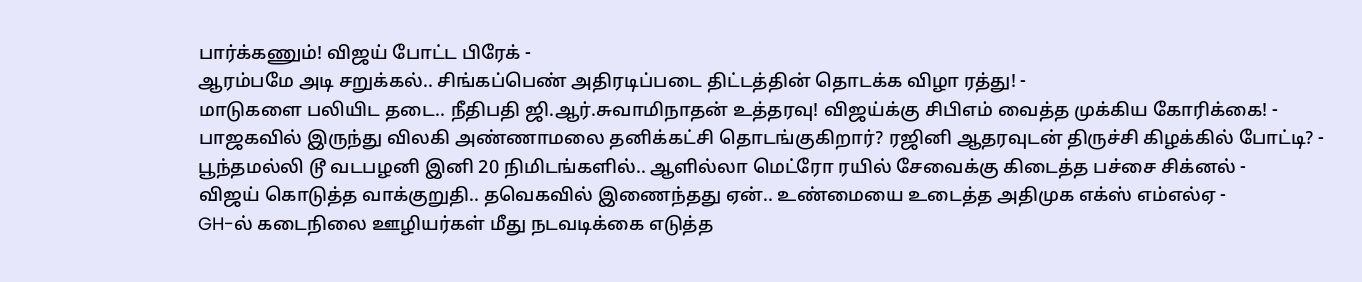பார்க்கணும்! விஜய் போட்ட பிரேக் -
ஆரம்பமே அடி சறுக்கல்.. சிங்கப்பெண் அதிரடிப்படை திட்டத்தின் தொடக்க விழா ரத்து! -
மாடுகளை பலியிட தடை.. நீதிபதி ஜி.ஆர்.சுவாமிநாதன் உத்தரவு! விஜய்க்கு சிபிஎம் வைத்த முக்கிய கோரிக்கை! -
பாஜகவில் இருந்து விலகி அண்ணாமலை தனிக்கட்சி தொடங்குகிறார்? ரஜினி ஆதரவுடன் திருச்சி கிழக்கில் போட்டி? -
பூந்தமல்லி டூ வடபழனி இனி 20 நிமிடங்களில்.. ஆளில்லா மெட்ரோ ரயில் சேவைக்கு கிடைத்த பச்சை சிக்னல் -
விஜய் கொடுத்த வாக்குறுதி.. தவெகவில் இணைந்தது ஏன்.. உண்மையை உடைத்த அதிமுக எக்ஸ் எம்எல்ஏ -
GH-ல் கடைநிலை ஊழியர்கள் மீது நடவடிக்கை எடுத்த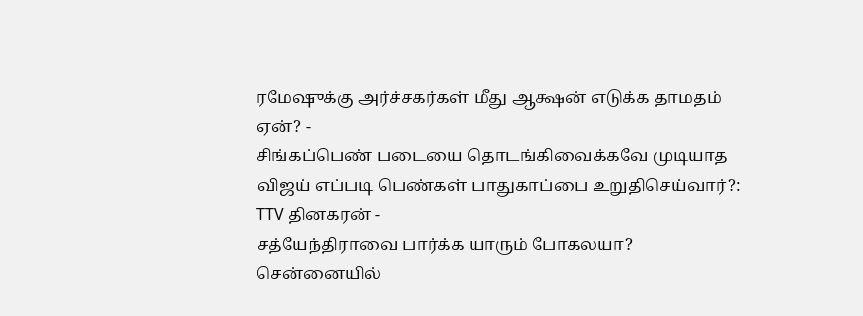ரமேஷுக்கு அர்ச்சகர்கள் மீது ஆக்ஷன் எடுக்க தாமதம் ஏன்? -
சிங்கப்பெண் படையை தொடங்கிவைக்கவே முடியாத விஜய் எப்படி பெண்கள் பாதுகாப்பை உறுதிசெய்வார்?: TTV தினகரன் -
சத்யேந்திராவை பார்க்க யாரும் போகலயா? சென்னையில்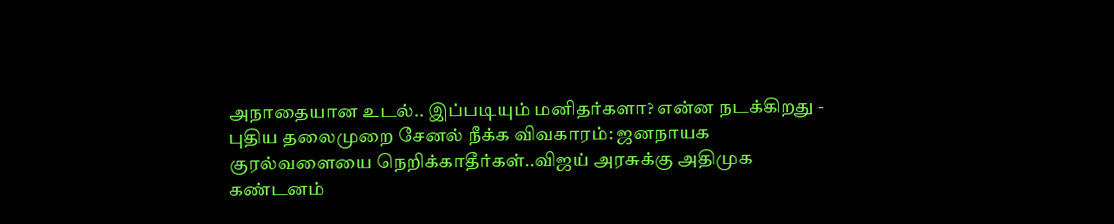அநாதையான உடல்.. இப்படியும் மனிதர்களா? என்ன நடக்கிறது -
புதிய தலைமுறை சேனல் நீக்க விவகாரம்: ஜனநாயக குரல்வளையை நெறிக்காதீர்கள்..விஜய் அரசுக்கு அதிமுக கண்டனம்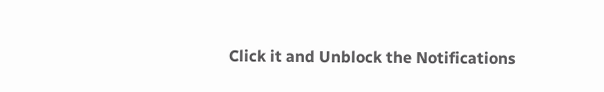Click it and Unblock the Notifications